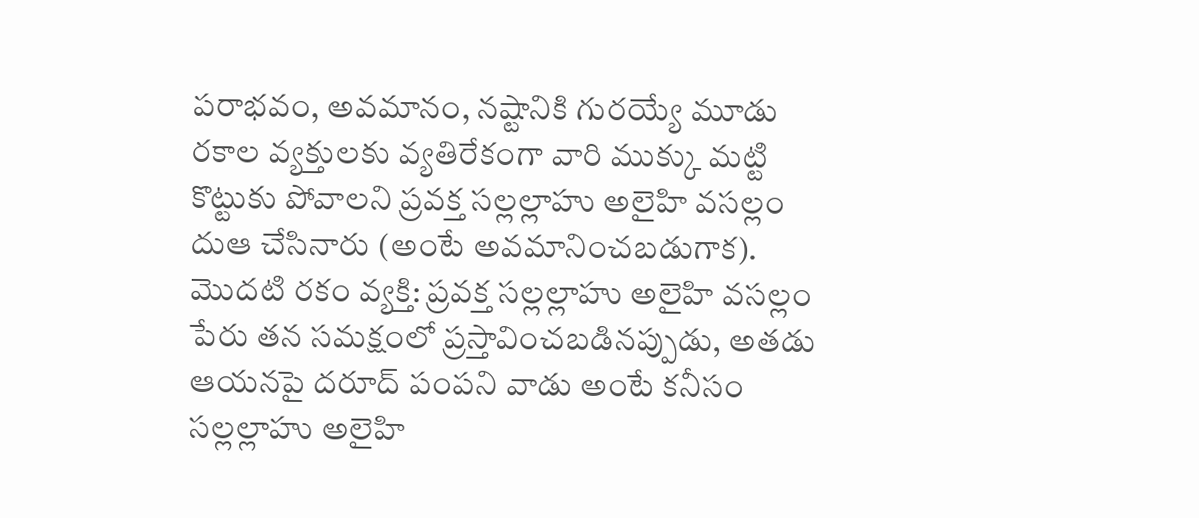పరాభవం, అవమానం, నష్టానికి గురయ్యే మూడు రకాల వ్యక్తులకు వ్యతిరేకంగా వారి ముక్కు మట్టి కొట్టుకు పోవాలని ప్రవక్త సల్లల్లాహు అలైహి వసల్లం దుఆ చేసినారు (అంటే అవమానించబడుగాక). మొదటి రకం వ్యక్తి: ప్రవక్త సల్లల్లాహు అలైహి వసల్లం పేరు తన సమక్షంలో ప్రస్తావించబడినప్పుడు, అతడు ఆయనపై దరూద్ పంపని వాడు అంటే కనీసం సల్లల్లాహు అలైహి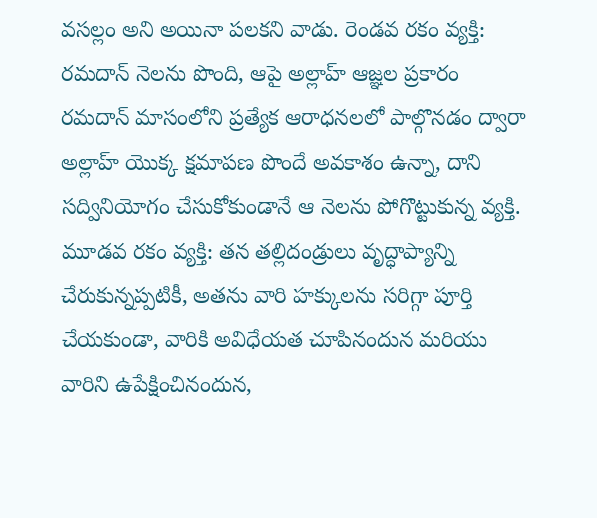వసల్లం అని అయినా పలకని వాడు. రెండవ రకం వ్యక్తి: రమదాన్ నెలను పొంది, ఆపై అల్లాహ్ ఆజ్ఞల ప్రకారం రమదాన్ మాసంలోని ప్రత్యేక ఆరాధనలలో పాల్గొనడం ద్వారా అల్లాహ్ యొక్క క్షమాపణ పొందే అవకాశం ఉన్నా, దాని సద్వినియోగం చేసుకోకుండానే ఆ నెలను పోగొట్టుకున్న వ్యక్తి. మూడవ రకం వ్యక్తి: తన తల్లిదండ్రులు వృద్ధాప్యాన్ని చేరుకున్నప్పటికీ, అతను వారి హక్కులను సరిగ్గా పూర్తి చేయకుండా, వారికి అవిధేయత చూపినందున మరియు వారిని ఉపేక్షించినందున,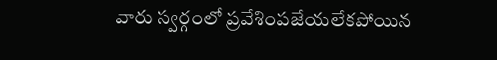వారు స్వర్గంలో ప్రవేశింపజేయలేకపోయిన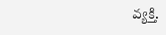వ్యక్తి.